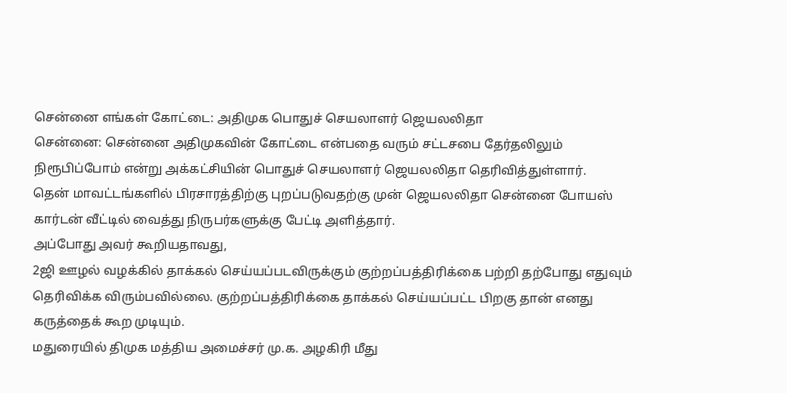சென்னை எங்கள் கோட்டை: அதிமுக பொதுச் செயலாளர் ஜெயலலிதா
சென்னை: சென்னை அதிமுகவின் கோட்டை என்பதை வரும் சட்டசபை தேர்தலிலும் நிரூபிப்போம் என்று அக்கட்சியின் பொதுச் செயலாளர் ஜெயலலிதா தெரிவித்துள்ளார்.
தென் மாவட்டங்களில் பிரசாரத்திற்கு புறப்படுவதற்கு முன் ஜெயலலிதா சென்னை போயஸ் கார்டன் வீட்டில் வைத்து நிருபர்களுக்கு பேட்டி அளித்தார்.
அப்போது அவர் கூறியதாவது,
2ஜி ஊழல் வழக்கில் தாக்கல் செய்யப்படவிருக்கும் குற்றப்பத்திரிக்கை பற்றி தற்போது எதுவும் தெரிவிக்க விரும்பவில்லை. குற்றப்பத்திரிக்கை தாக்கல் செய்யப்பட்ட பிறகு தான் எனது கருத்தைக் கூற முடியும்.
மதுரையில் திமுக மத்திய அமைச்சர் மு.க. அழகிரி மீது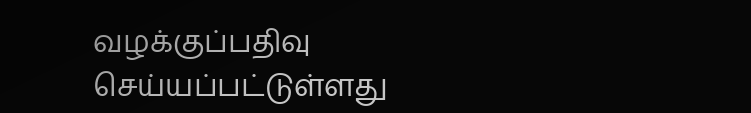வழக்குப்பதிவு செய்யப்பட்டுள்ளது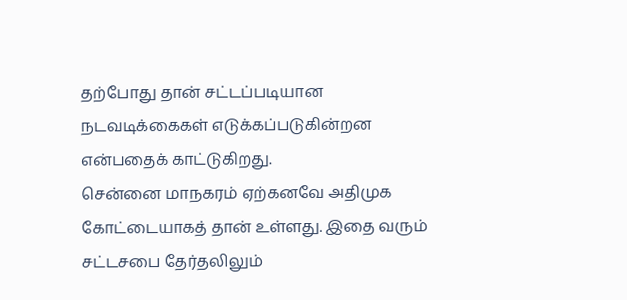தற்போது தான் சட்டப்படியான நடவடிக்கைகள் எடுக்கப்படுகின்றன என்பதைக் காட்டுகிறது.
சென்னை மாநகரம் ஏற்கனவே அதிமுக கோட்டையாகத் தான் உள்ளது. இதை வரும் சட்டசபை தேர்தலிலும்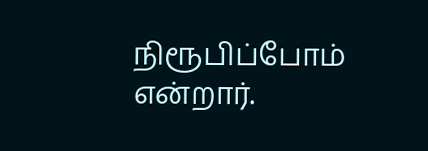நிரூபிப்போம் என்றார்.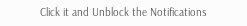Click it and Unblock the Notifications